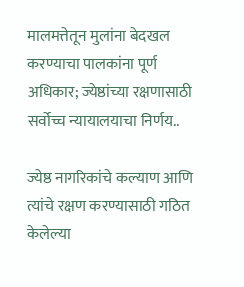मालमत्तेतून मुलांना बेदखल करण्याचा पालकांना पूर्ण अधिकार; ज्येष्ठांच्या रक्षणासाठी सर्वोच्च न्यायालयाचा निर्णय..

ज्येष्ठ नागरिकांचे कल्याण आणि त्यांचे रक्षण करण्यासाठी गठित केलेल्या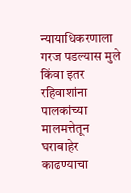न्यायाधिकरणाला गरज पडल्यास मुले किंवा इतर रहिवाशांना पालकांच्या मालमत्तेतून घराबाहेर काढण्याचा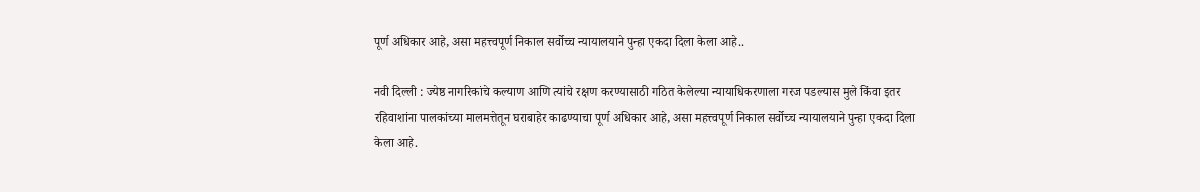पूर्ण अधिकार आहे, असा महत्त्वपूर्ण निकाल सर्वोच्च न्यायालयाने पुन्हा एकदा दिला केला आहे..

नवी दिल्ली : ज्येष्ठ नागरिकांचे कल्याण आणि त्यांचे रक्षण करण्यासाठी गठित केलेल्या न्यायाधिकरणाला गरज पडल्यास मुले किंवा इतर रहिवाशांना पालकांच्या मालमत्तेतून घराबाहेर काढण्याचा पूर्ण अधिकार आहे, असा महत्त्वपूर्ण निकाल सर्वोच्च न्यायालयाने पुन्हा एकदा दिला केला आहे.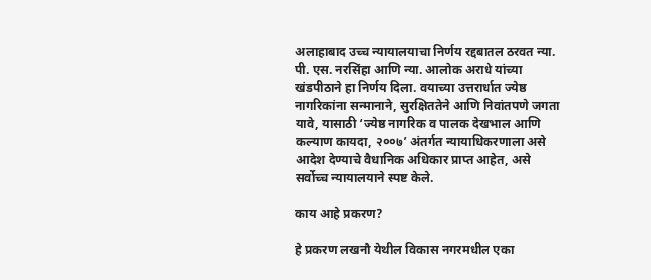अलाहाबाद उच्च न्यायालयाचा निर्णय रद्दबातल ठरवत न्या. पी. एस. नरसिंहा आणि न्या. आलोक अराधे यांच्या खंडपीठाने हा निर्णय दिला. वयाच्या उत्तरार्धात ज्येष्ठ नागरिकांना सन्मानाने, सुरक्षिततेने आणि निवांतपणे जगता यावे, यासाठी ‘ज्येष्ठ नागरिक व पालक देखभाल आणि कल्याण कायदा, २००७’ अंतर्गत न्यायाधिकरणाला असे आदेश देण्याचे वैधानिक अधिकार प्राप्त आहेत, असे सर्वोच्च न्यायालयाने स्पष्ट केले.

काय आहे प्रकरण?

हे प्रकरण लखनौ येथील विकास नगरमधील एका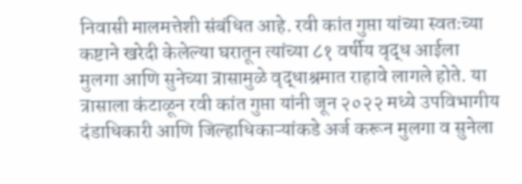निवासी मालमत्तेशी संबंधित आहे. रवी कांत गुप्ता यांच्या स्वतःच्या कष्टाने खरेदी केलेल्या घरातून त्यांच्या ८१ वर्षीय वृद्ध आईला मुलगा आणि सुनेच्या त्रासामुळे वृद्धाश्रमात राहावे लागले होते. या त्रासाला कंटाळून रवी कांत गुप्ता यांनी जून २०२२ मध्ये उपविभागीय दंडाधिकारी आणि जिल्हाधिकाऱ्यांकडे अर्ज करून मुलगा व सुनेला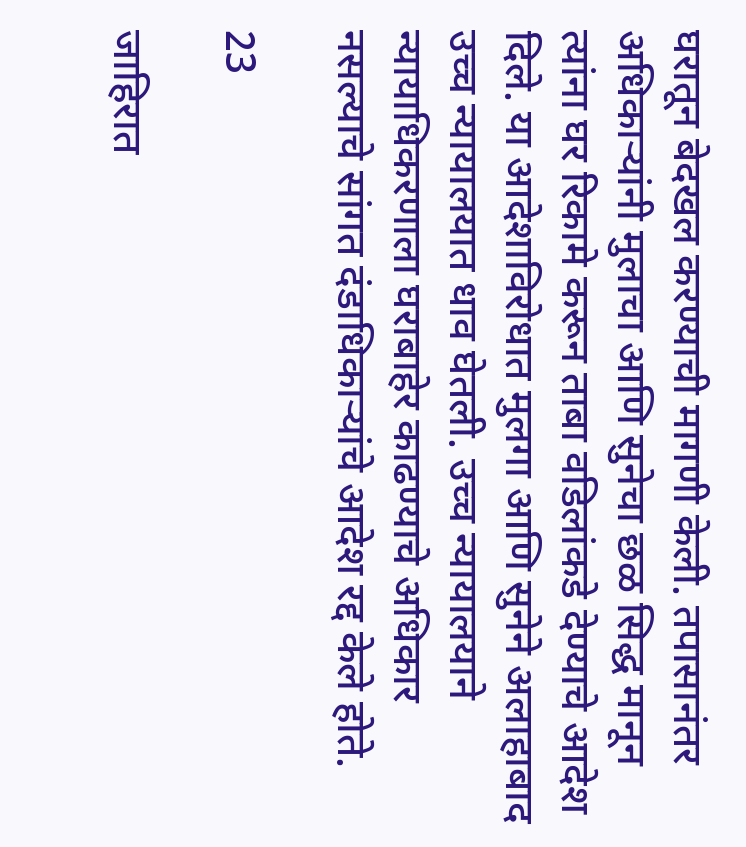घरातून बेदखल करण्याची मागणी केली. तपासानंतर अधिकाऱ्यांनी मुलाचा आणि सुनेचा छळ सिद्ध मानून त्यांना घर रिकामे करून ताबा वडिलांकडे देण्याचे आदेश दिले. या आदेशाविरोधात मुलगा आणि सुनेने अलाहाबाद उच्च न्यायालयात धाव घेतली. उच्च न्यायालयाने न्यायाधिकरणाला घराबाहेर काढण्याचे अधिकार नसल्याचे सांगत दंडाधिकाऱ्यांचे आदेश रद्द केले होते.

23

जाहिरात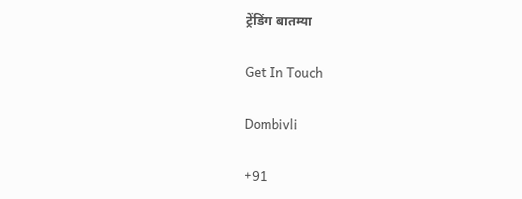ट्रेंडिंग बातम्या

Get In Touch

Dombivli

+91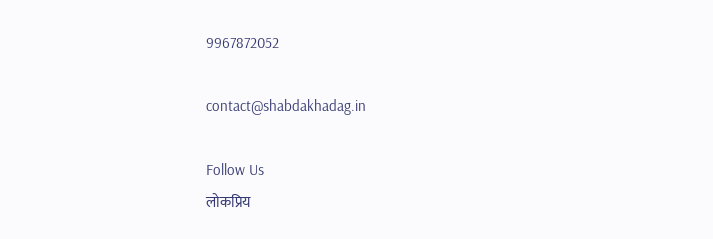9967872052

contact@shabdakhadag.in

Follow Us
लोकप्रिय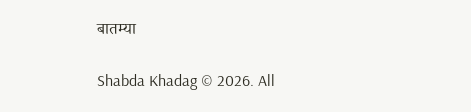बातम्या

Shabda Khadag © 2026. All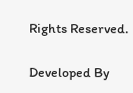Rights Reserved.

Developed By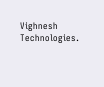Vighnesh Technologies.